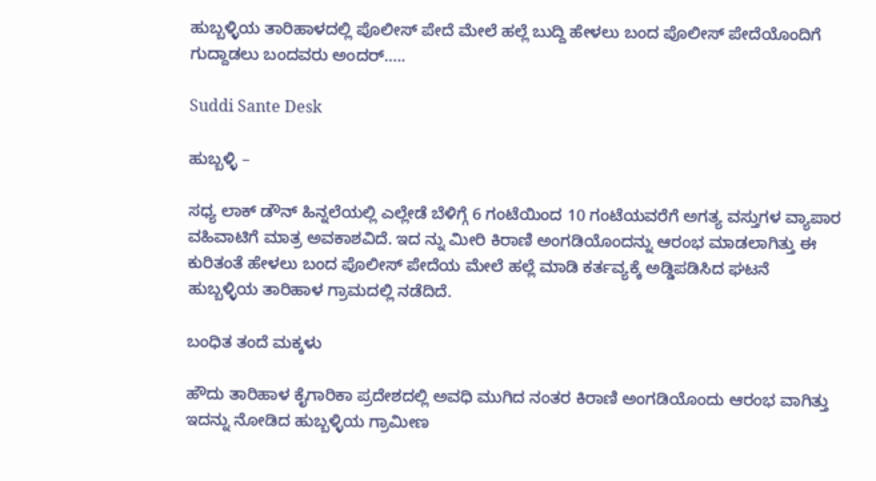ಹುಬ್ಬಳ್ಳಿಯ ತಾರಿಹಾಳದಲ್ಲಿ ಪೊಲೀಸ್ ಪೇದೆ ಮೇಲೆ ಹಲ್ಲೆ ಬುದ್ದಿ ಹೇಳಲು ಬಂದ ಪೊಲೀಸ್ ಪೇದೆಯೊಂದಿಗೆ ಗುದ್ದಾಡಲು ಬಂದವರು ಅಂದರ್…..

Suddi Sante Desk

ಹುಬ್ಬಳ್ಳಿ –

ಸಧ್ಯ ಲಾಕ್ ಡೌನ್ ಹಿನ್ನಲೆಯಲ್ಲಿ ಎಲ್ಲೇಡೆ ಬೆಳಿಗ್ಗೆ 6 ಗಂಟೆಯಿಂದ 10 ಗಂಟೆಯವರೆಗೆ ಅಗತ್ಯ ವಸ್ತುಗಳ ವ್ಯಾಪಾರ ವಹಿವಾಟಿಗೆ ಮಾತ್ರ ಅವಕಾಶವಿದೆ. ಇದ ನ್ನು ಮೀರಿ ಕಿರಾಣಿ ಅಂಗಡಿಯೊಂದನ್ನು ಆರಂಭ ಮಾಡಲಾಗಿತ್ತು ಈ ಕುರಿತಂತೆ ಹೇಳಲು ಬಂದ ಪೊಲೀಸ್ ಪೇದೆಯ ಮೇಲೆ ಹಲ್ಲೆ ಮಾಡಿ ಕರ್ತವ್ಯಕ್ಕೆ ಅಡ್ಡಿಪಡಿಸಿದ ಘಟನೆ ಹುಬ್ಬಳ್ಳಿಯ ತಾರಿಹಾಳ ಗ್ರಾಮದಲ್ಲಿ ನಡೆದಿದೆ.

ಬಂಧಿತ ತಂದೆ ಮಕ್ಕಳು

ಹೌದು ತಾರಿಹಾಳ ಕೈಗಾರಿಕಾ ಪ್ರದೇಶದಲ್ಲಿ ಅವಧಿ ಮುಗಿದ ನಂತರ ಕಿರಾಣಿ ಅಂಗಡಿಯೊಂದು ಆರಂಭ ವಾಗಿತ್ತು ಇದನ್ನು ನೋಡಿದ ಹುಬ್ಬಳ್ಳಿಯ ಗ್ರಾಮೀಣ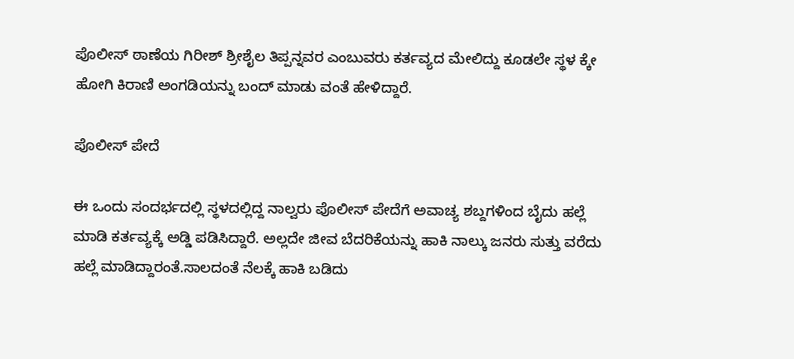ಪೊಲೀಸ್ ಠಾಣೆಯ ಗಿರೀಶ್ ಶ್ರೀಶೈಲ ತಿಪ್ಪನ್ನವರ ಎಂಬುವರು ಕರ್ತವ್ಯದ ಮೇಲಿದ್ದು ಕೂಡಲೇ ಸ್ಥಳ ಕ್ಕೇ ಹೋಗಿ ಕಿರಾಣಿ ಅಂಗಡಿಯನ್ನು ಬಂದ್ ಮಾಡು ವಂತೆ ಹೇಳಿದ್ದಾರೆ.

ಪೊಲೀಸ್ ಪೇದೆ

ಈ ಒಂದು ಸಂದರ್ಭದಲ್ಲಿ ಸ್ಥಳದಲ್ಲಿದ್ದ ನಾಲ್ವರು ಪೊಲೀಸ್ ಪೇದೆಗೆ ಅವಾಚ್ಯ ಶಬ್ದಗಳಿಂದ ಬೈದು ಹಲ್ಲೆ ಮಾಡಿ ಕರ್ತವ್ಯಕ್ಕೆ ಅಡ್ಡಿ ಪಡಿಸಿದ್ದಾರೆ. ಅಲ್ಲದೇ ಜೀವ ಬೆದರಿಕೆಯನ್ನು ಹಾಕಿ ನಾಲ್ಕು ಜನರು ಸುತ್ತು ವರೆದು ಹಲ್ಲೆ ಮಾಡಿದ್ದಾರಂತೆ.ಸಾಲದಂತೆ ನೆಲಕ್ಕೆ ಹಾಕಿ ಬಡಿದು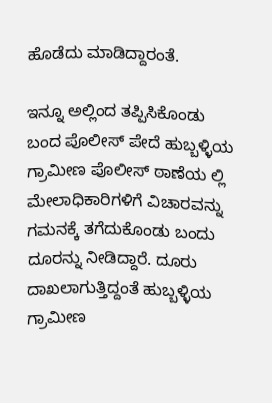ಹೊಡೆದು ಮಾಡಿದ್ದಾರಂತೆ.

ಇನ್ನೂ ಅಲ್ಲಿಂದ ತಪ್ಪಿಸಿಕೊಂಡು ಬಂದ ಪೊಲೀಸ್ ಪೇದೆ ಹುಬ್ಬಳ್ಳಿಯ ಗ್ರಾಮೀಣ ಪೊಲೀಸ್ ಠಾಣೆಯ ಲ್ಲಿ ಮೇಲಾಧಿಕಾರಿಗಳಿಗೆ ವಿಚಾರವನ್ನು ಗಮನಕ್ಕೆ ತಗೆದುಕೊಂಡು ಬಂದು ದೂರನ್ನು ನೀಡಿದ್ದಾರೆ. ದೂರು ದಾಖಲಾಗುತ್ತಿದ್ದಂತೆ ಹುಬ್ಬಳ್ಳಿಯ ಗ್ರಾಮೀಣ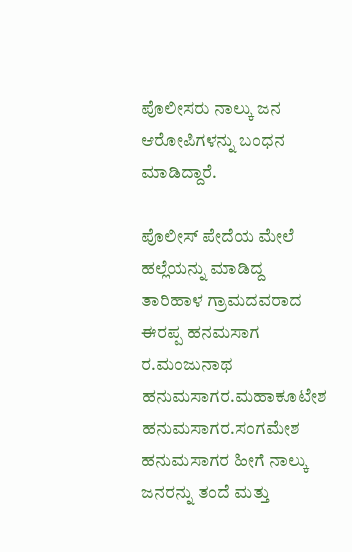ಪೊಲೀಸರು ನಾಲ್ಕು ಜನ ಆರೋಪಿಗಳನ್ನು ಬಂಧನ ಮಾಡಿದ್ದಾರೆ.

ಪೊಲೀಸ್ ಪೇದೆಯ ಮೇಲೆ ಹಲ್ಲೆಯನ್ನು ಮಾಡಿದ್ದ ತಾರಿಹಾಳ ಗ್ರಾಮದವರಾದ ಈರಪ್ಪ ಹನಮಸಾಗ ರ.ಮಂಜುನಾಥ ಹನುಮಸಾಗರ.ಮಹಾಕೂಟೇಶ ಹನುಮಸಾಗರ.ಸಂಗಮೇಶ ಹನುಮಸಾಗರ ಹೀಗೆ ನಾಲ್ಕು ಜನರನ್ನು ತಂದೆ ಮತ್ತು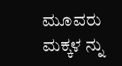ಮೂವರು ಮಕ್ಕಳ ನ್ನು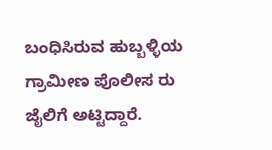ಬಂಧಿಸಿರುವ ಹುಬ್ಬಳ್ಳಿಯ ಗ್ರಾಮೀಣ ಪೊಲೀಸ ರು ಜೈಲಿಗೆ ಅಟ್ಟಿದ್ದಾರೆ.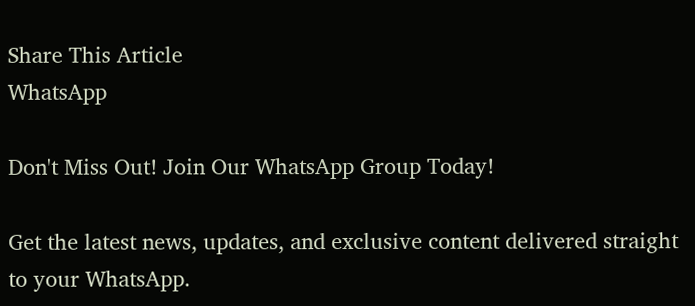Share This Article
WhatsApp

Don't Miss Out! Join Our WhatsApp Group Today!

Get the latest news, updates, and exclusive content delivered straight to your WhatsApp.